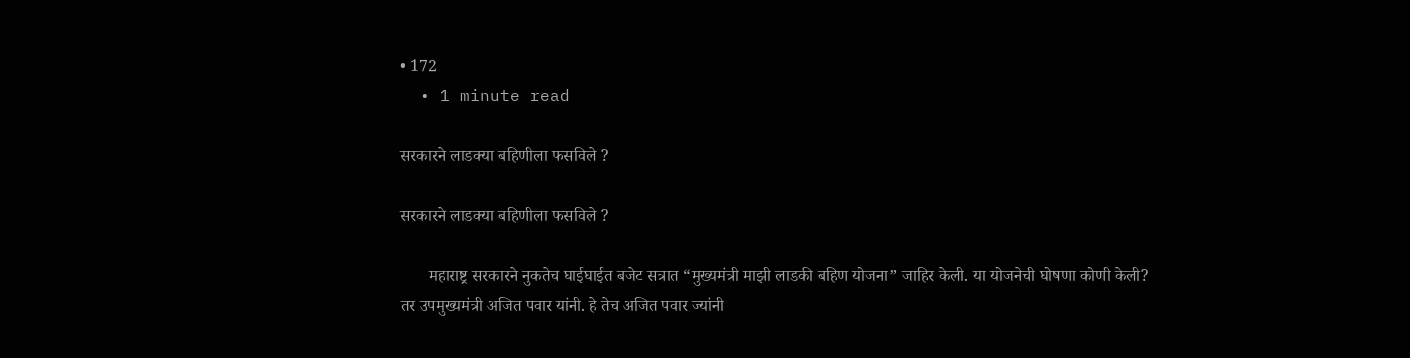• 172
  • 1 minute read

सरकारने लाडक्या बहिणीला फसविले ?

सरकारने लाडक्या बहिणीला फसविले ?

       महाराष्ट्र सरकारने नुकतेच घाईघाईत बजेट सत्रात “मुख्यमंत्री माझी लाडकी बहिण योजना” जाहिर केली. या योजनेची घोषणा कोणी केली? तर उपमुख्यमंत्री अजित पवार यांनी. हे तेच अजित पवार ज्यांनी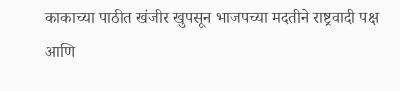काकाच्या पाठीत खंजीर खुपसून भाजपच्या मदतीने राष्ट्रवादी पक्ष आणि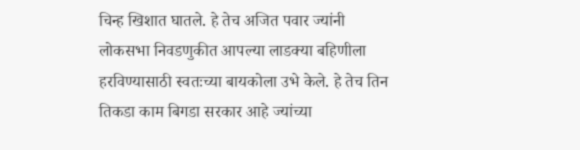चिन्ह खिशात घातले. हे तेच अजित पवार ज्यांनी लोकसभा निवडणुकीत आपल्या लाडक्या बहिणीला हरविण्यासाठी स्वतःच्या बायकोला उभे केले. हे तेच तिन तिकडा काम बिगडा सरकार आहे ज्यांच्या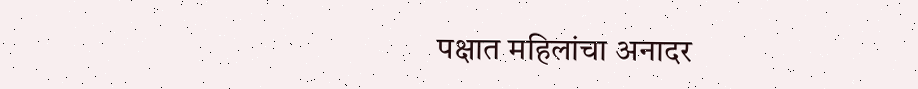पक्षात महिलांचा अनादर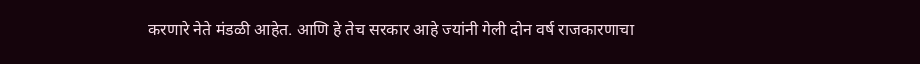करणारे नेते मंडळी आहेत. आणि हे तेच सरकार आहे ज्यांनी गेली दोन वर्ष राजकारणाचा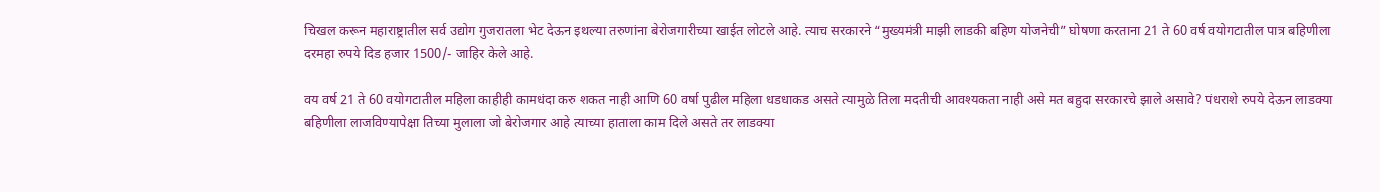चिखल करून महाराष्ट्रातील सर्व उद्योग गुजरातला भेट देऊन इथल्या तरुणांना बेरोजगारीच्या खाईत लोटले आहे. त्याच सरकारने “मुख्यमंत्री माझी लाडकी बहिण योजनेची” घोषणा करताना 21 ते 60 वर्ष वयोगटातील पात्र बहिणीला दरमहा रुपये दिड हजार 1500/- जाहिर केले आहे.

वय वर्ष 21 ते 60 वयोगटातील महिला काहीही कामधंदा करु शकत नाही आणि 60 वर्षा पुढील महिला धडधाकड असते त्यामुळे तिला मदतीची आवश्यकता नाही असे मत बहुदा सरकारचे झाले असावे? पंधराशे रुपये देऊन लाडक्या बहिणीला लाजविण्यापेक्षा तिच्या मुलाला जो बेरोजगार आहे त्याच्या हाताला काम दिले असते तर लाडक्या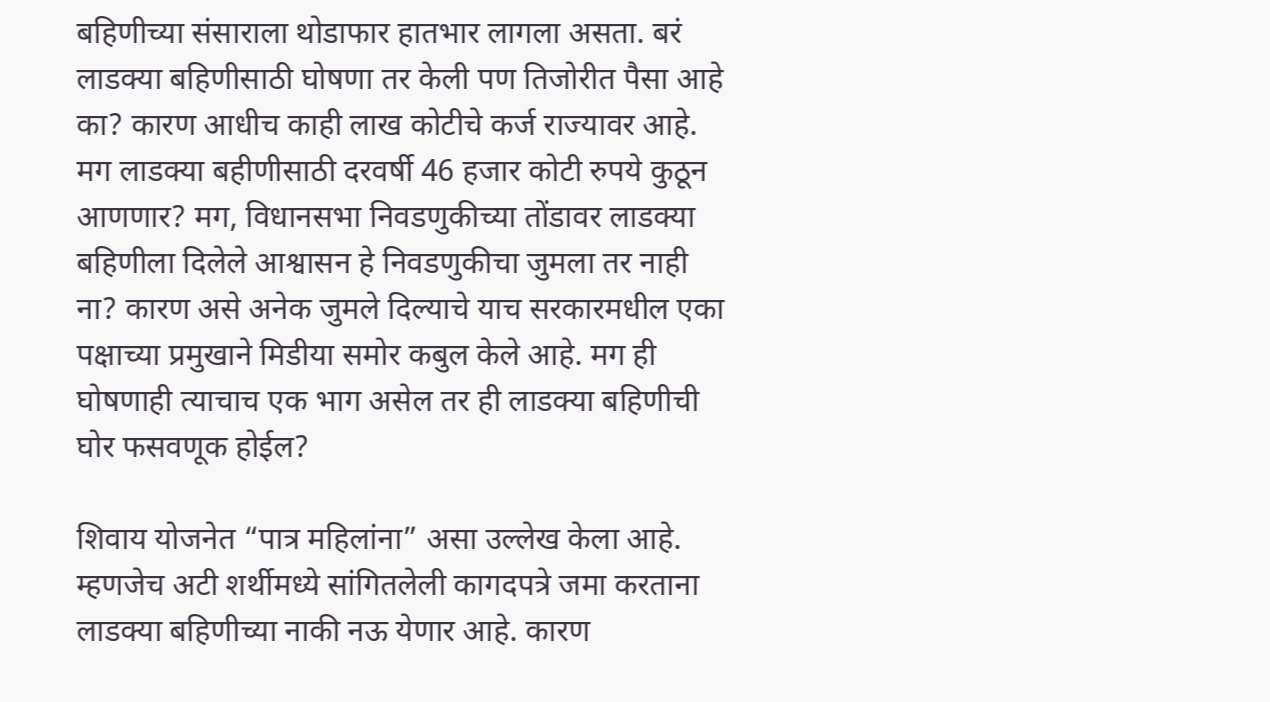बहिणीच्या संसाराला थोडाफार हातभार लागला असता. बरं लाडक्या बहिणीसाठी घोषणा तर केली पण तिजोरीत पैसा आहे का? कारण आधीच काही लाख कोटीचे कर्ज राज्यावर आहे. मग लाडक्या बहीणीसाठी दरवर्षी 46 हजार कोटी रुपये कुठून आणणार? मग, विधानसभा निवडणुकीच्या तोंडावर लाडक्या बहिणीला दिलेले आश्वासन हे निवडणुकीचा जुमला तर नाही ना? कारण असे अनेक जुमले दिल्याचे याच सरकारमधील एका पक्षाच्या प्रमुखाने मिडीया समोर कबुल केले आहे. मग ही घोषणाही त्याचाच एक भाग असेल तर ही लाडक्या बहिणीची घोर फसवणूक होईल?

शिवाय योजनेत “पात्र महिलांना” असा उल्लेख केला आहे. म्हणजेच अटी शर्थीमध्ये सांगितलेली कागदपत्रे जमा करताना लाडक्या बहिणीच्या नाकी नऊ येणार आहे. कारण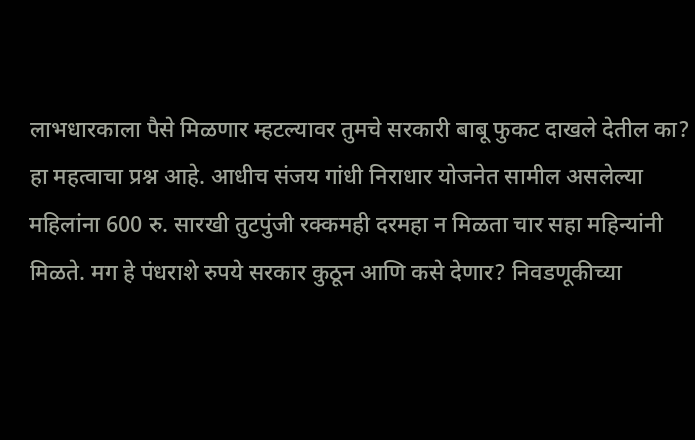लाभधारकाला पैसे मिळणार म्हटल्यावर तुमचे सरकारी बाबू फुकट दाखले देतील का? हा महत्वाचा प्रश्न आहे. आधीच संजय गांधी निराधार योजनेत सामील असलेल्या महिलांना 600 रु. सारखी तुटपुंजी रक्कमही दरमहा न मिळता चार सहा महिन्यांनी मिळते. मग हे पंधराशे रुपये सरकार कुठून आणि कसे देणार? निवडणूकीच्या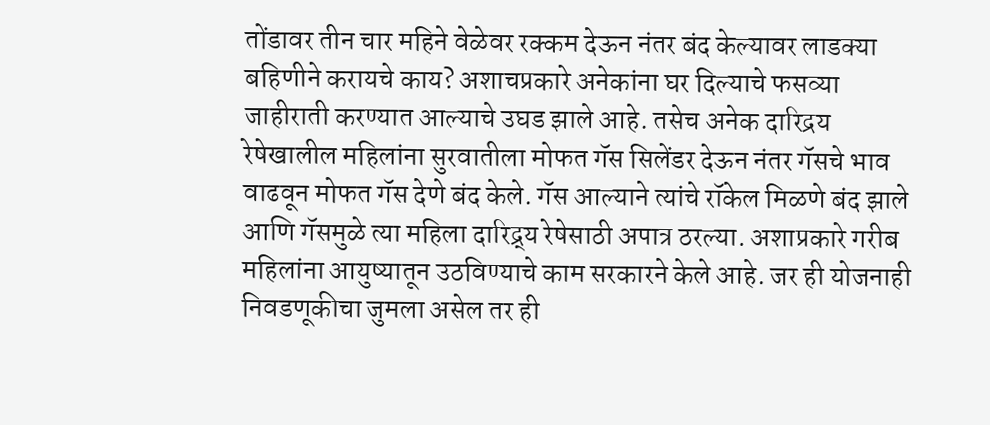तोंडावर तीन चार महिने वेळेवर रक्कम देऊन नंतर बंद केल्यावर लाडक्या बहिणीने करायचे काय? अशाचप्रकारे अनेकांना घर दिल्याचे फसव्या जाहीराती करण्यात आल्याचे उघड झाले आहे. तसेच अनेक दारिद्रय रेषेखालील महिलांना सुरवातीला मोफत गॅस सिलेंडर देऊन नंतर गॅसचे भाव वाढवून मोफत गॅस देणे बंद केले. गॅस आल्याने त्यांचे रॉकेल मिळणे बंद झाले आणि गॅसमुळे त्या महिला दारिद्र्य रेषेसाठी अपात्र ठरल्या. अशाप्रकारे गरीब महिलांना आयुष्यातून उठविण्याचे काम सरकारने केले आहे. जर ही योजनाही निवडणूकीचा जुमला असेल तर ही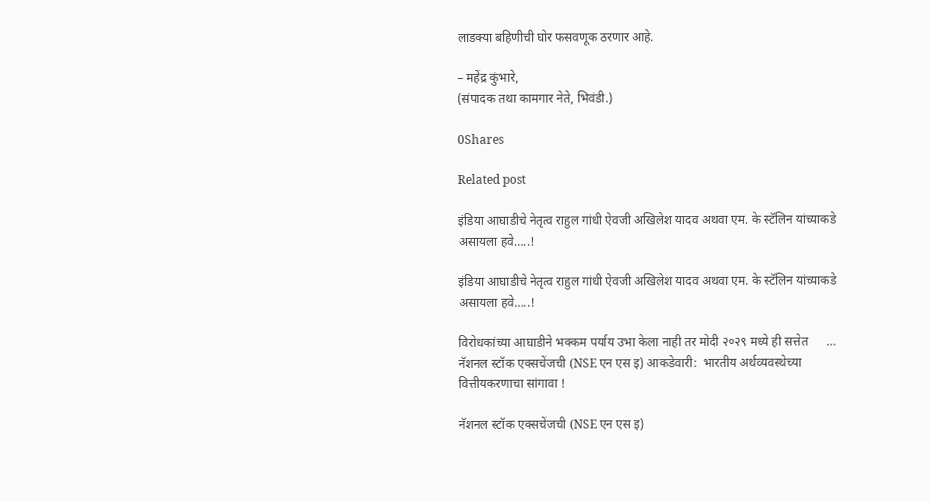लाडक्या बहिणीची घोर फसवणूक ठरणार आहे.

– महेंद्र कुंभारे,
(संपादक तथा कामगार नेते, भिवंडी.)

0Shares

Related post

इंडिया आघाडीचे नेतृत्व राहुल गांधी ऐवजी अखिलेश यादव अथवा एम. के स्टॅलिन यांच्याकडे असायला हवे…..!

इंडिया आघाडीचे नेतृत्व राहुल गांधी ऐवजी अखिलेश यादव अथवा एम. के स्टॅलिन यांच्याकडे असायला हवे…..!

विरोधकांच्या आघाडीने भक्कम पर्याय उभा केला नाही तर मोदी २०२९ मध्ये ही सत्तेत      …
नॅशनल स्टॉक एक्सचेंजची (NSE एन एस इ) आकडेवारी:  भारतीय अर्थव्यवस्थेच्या वित्तीयकरणाचा सांगावा !

नॅशनल स्टॉक एक्सचेंजची (NSE एन एस इ)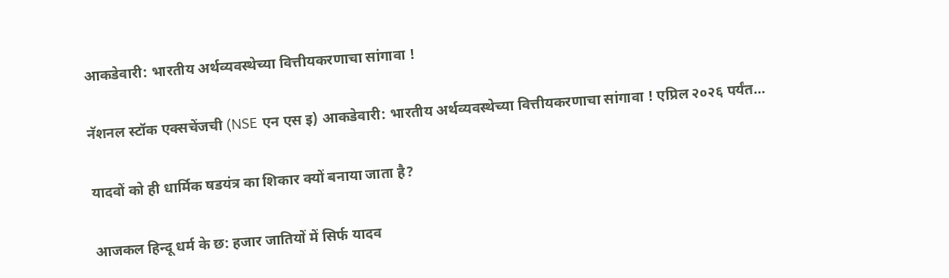आकडेवारी: भारतीय अर्थव्यवस्थेच्या वित्तीयकरणाचा सांगावा !

नॅशनल स्टॉक एक्सचेंजची (NSE एन एस इ) आकडेवारी: भारतीय अर्थव्यवस्थेच्या वित्तीयकरणाचा सांगावा ! एप्रिल २०२६ पर्यंत…

यादवों को ही धार्मिक षडयंत्र का शिकार क्यों बनाया जाता है?

आजकल हिन्दू धर्म के छ: हजार जातियों में सिर्फ यादव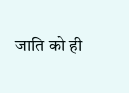जाति को ही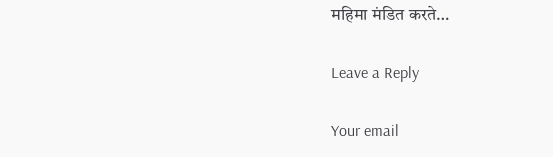महिमा मंडित करते…

Leave a Reply

Your email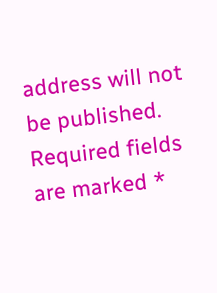address will not be published. Required fields are marked *